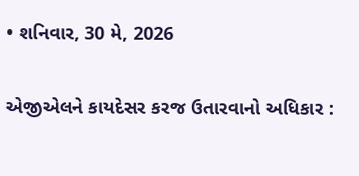• શનિવાર, 30 મે, 2026

એજીએલને કાયદેસર કરજ ઉતારવાનો અધિકાર :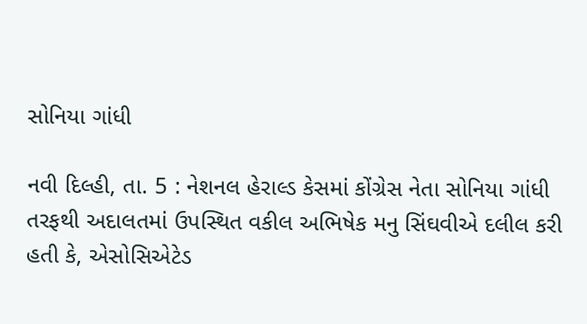સોનિયા ગાંધી

નવી દિલ્હી, તા. 5 : નેશનલ હેરાલ્ડ કેસમાં કોંગ્રેસ નેતા સોનિયા ગાંધી તરફથી અદાલતમાં ઉપસ્થિત વકીલ અભિષેક મનુ સિંઘવીએ દલીલ કરી હતી કે, એસોસિએટેડ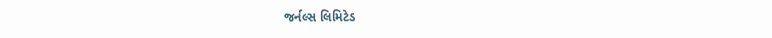જર્નલ્સ લિમિટેડ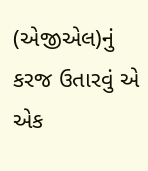(એજીએલ)નું કરજ ઉતારવું એ એક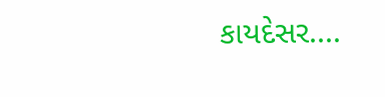કાયદેસર....